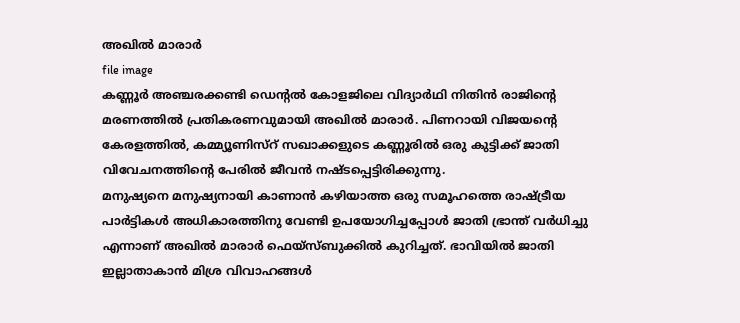അഖിൽ മാരാർ
file image
കണ്ണൂർ അഞ്ചരക്കണ്ടി ഡെന്റൽ കോളജിലെ വിദ്യാർഥി നിതിൻ രാജിന്റെ മരണത്തിൽ പ്രതികരണവുമായി അഖിൽ മാരാർ. പിണറായി വിജയന്റെ കേരളത്തിൽ, കമ്മ്യൂണിസ്റ് സഖാക്കളുടെ കണ്ണൂരിൽ ഒരു കുട്ടിക്ക് ജാതി വിവേചനത്തിന്റെ പേരിൽ ജീവൻ നഷ്ടപ്പെട്ടിരിക്കുന്നു.
മനുഷ്യനെ മനുഷ്യനായി കാണാൻ കഴിയാത്ത ഒരു സമൂഹത്തെ രാഷ്ട്രീയ പാർട്ടികൾ അധികാരത്തിനു വേണ്ടി ഉപയോഗിച്ചപ്പോൾ ജാതി ഭ്രാന്ത് വർധിച്ചു എന്നാണ് അഖിൽ മാരാർ ഫെയ്സ്ബുക്കിൽ കുറിച്ചത്. ഭാവിയിൽ ജാതി ഇല്ലാതാകാൻ മിശ്ര വിവാഹങ്ങൾ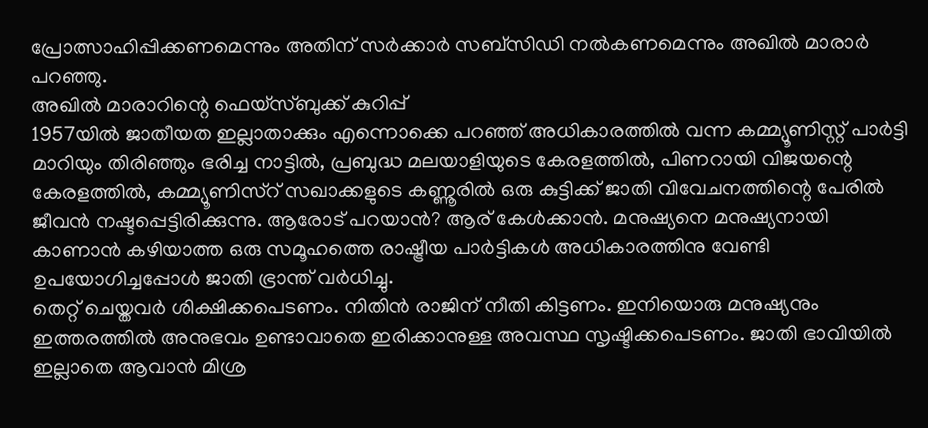പ്രോത്സാഹിപ്പിക്കണമെന്നും അതിന് സർക്കാർ സബ്സിഡി നൽകണമെന്നും അഖിൽ മാരാർ പറഞ്ഞു.
അഖിൽ മാരാറിന്റെ ഫെയ്സ്ബുക്ക് കുറിപ്പ്
1957യിൽ ജാതീയത ഇല്ലാതാക്കും എന്നൊക്കെ പറഞ്ഞ് അധികാരത്തിൽ വന്ന കമ്മ്യൂണിസ്റ്റ് പാർട്ടി മാറിയും തിരിഞ്ഞും ഭരിച്ച നാട്ടിൽ, പ്രബുദ്ധ മലയാളിയുടെ കേരളത്തിൽ, പിണറായി വിജയന്റെ കേരളത്തിൽ, കമ്മ്യൂണിസ്റ് സഖാക്കളുടെ കണ്ണൂരിൽ ഒരു കുട്ടിക്ക് ജാതി വിവേചനത്തിന്റെ പേരിൽ ജീവൻ നഷ്ടപ്പെട്ടിരിക്കുന്നു. ആരോട് പറയാൻ? ആര് കേൾക്കാൻ. മനുഷ്യനെ മനുഷ്യനായി കാണാൻ കഴിയാത്ത ഒരു സമൂഹത്തെ രാഷ്ട്രീയ പാർട്ടികൾ അധികാരത്തിനു വേണ്ടി ഉപയോഗിച്ചപ്പോൾ ജാതി ഭ്രാന്ത് വർധിച്ചു.
തെറ്റ് ചെയ്തവർ ശിക്ഷിക്കപെടണം. നിതിൻ രാജിന് നീതി കിട്ടണം. ഇനിയൊരു മനുഷ്യനും ഇത്തരത്തിൽ അനുഭവം ഉണ്ടാവാതെ ഇരിക്കാനുള്ള അവസ്ഥ സൃഷ്ടിക്കപെടണം. ജാതി ഭാവിയിൽ ഇല്ലാതെ ആവാൻ മിശ്ര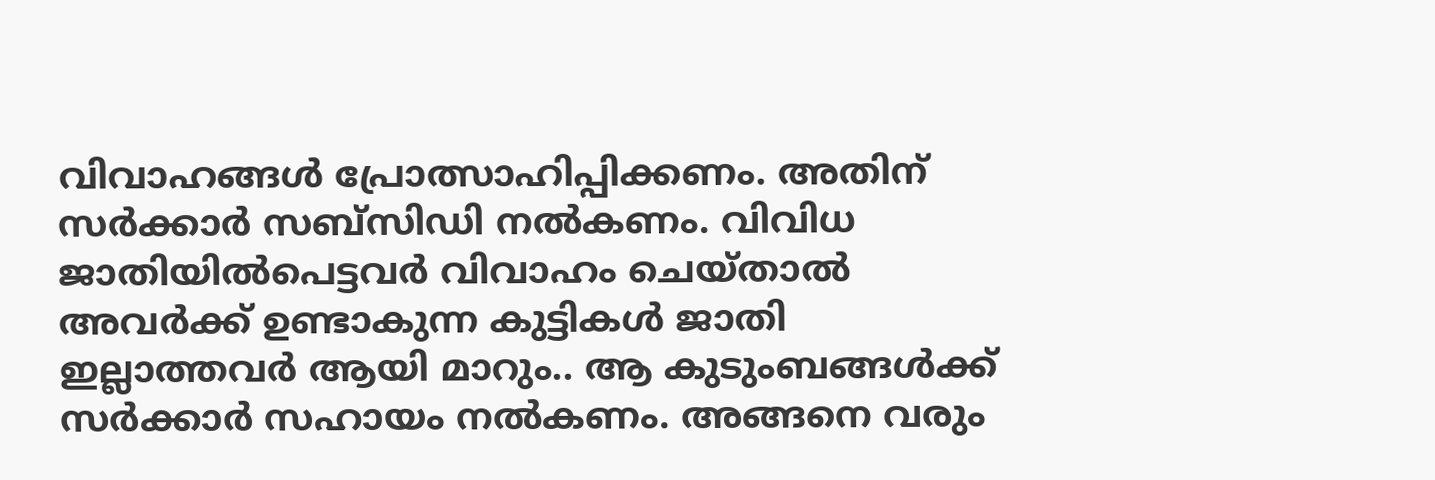വിവാഹങ്ങൾ പ്രോത്സാഹിപ്പിക്കണം. അതിന് സർക്കാർ സബ്സിഡി നൽകണം. വിവിധ ജാതിയിൽപെട്ടവർ വിവാഹം ചെയ്താൽ അവർക്ക് ഉണ്ടാകുന്ന കുട്ടികൾ ജാതി ഇല്ലാത്തവർ ആയി മാറും.. ആ കുടുംബങ്ങൾക്ക് സർക്കാർ സഹായം നൽകണം. അങ്ങനെ വരും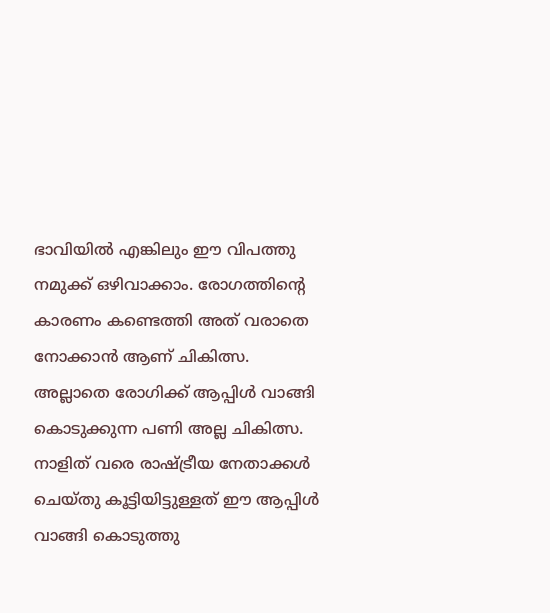ഭാവിയിൽ എങ്കിലും ഈ വിപത്തു നമുക്ക് ഒഴിവാക്കാം. രോഗത്തിന്റെ കാരണം കണ്ടെത്തി അത് വരാതെ നോക്കാൻ ആണ് ചികിത്സ. അല്ലാതെ രോഗിക്ക് ആപ്പിൾ വാങ്ങി കൊടുക്കുന്ന പണി അല്ല ചികിത്സ. നാളിത് വരെ രാഷ്ട്രീയ നേതാക്കൾ ചെയ്തു കൂട്ടിയിട്ടുള്ളത് ഈ ആപ്പിൾ വാങ്ങി കൊടുത്തു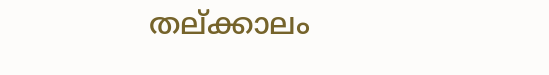തല്ക്കാലം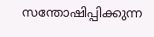സന്തോഷിപ്പിക്കുന്ന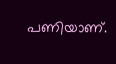പണിയാണ്.